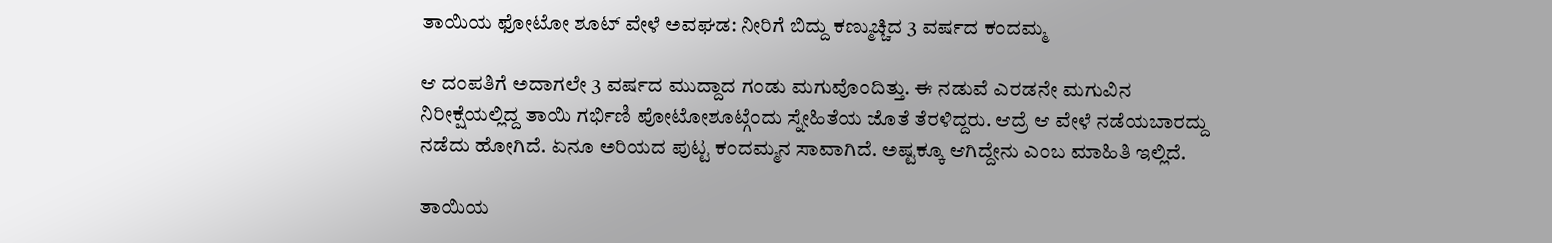ತಾಯಿಯ ಫೋಟೋ ಶೂಟ್ ವೇಳೆ ಅವಘಡ: ನೀರಿಗೆ ಬಿದ್ದು ಕಣ್ಮುಚ್ಚಿದ 3 ವರ್ಷದ ಕಂದಮ್ಮ

ಆ ದಂಪತಿಗೆ ಅದಾಗಲೇ 3 ವರ್ಷದ ಮುದ್ದಾದ ಗಂಡು ಮಗುವೊಂದಿತ್ತು. ಈ ನಡುವೆ ಎರಡನೇ ಮಗುವಿನ ನಿರೀಕ್ಷೆಯಲ್ಲಿದ್ದ ತಾಯಿ ಗರ್ಭಿಣಿ ಪೋಟೋಶೂಟ್ಗೆಂದು ಸ್ನೇಹಿತೆಯ ಜೊತೆ ತೆರಳಿದ್ದರು. ಆದ್ರೆ ಆ ವೇಳೆ ನಡೆಯಬಾರದ್ದು ನಡೆದು ಹೋಗಿದೆ. ಏನೂ ಅರಿಯದ ಪುಟ್ಟ ಕಂದಮ್ಮನ ಸಾವಾಗಿದೆ. ಅಷ್ಟಕ್ಕೂ ಆಗಿದ್ದೇನು ಎಂಬ ಮಾಹಿತಿ ಇಲ್ಲಿದೆ.

ತಾಯಿಯ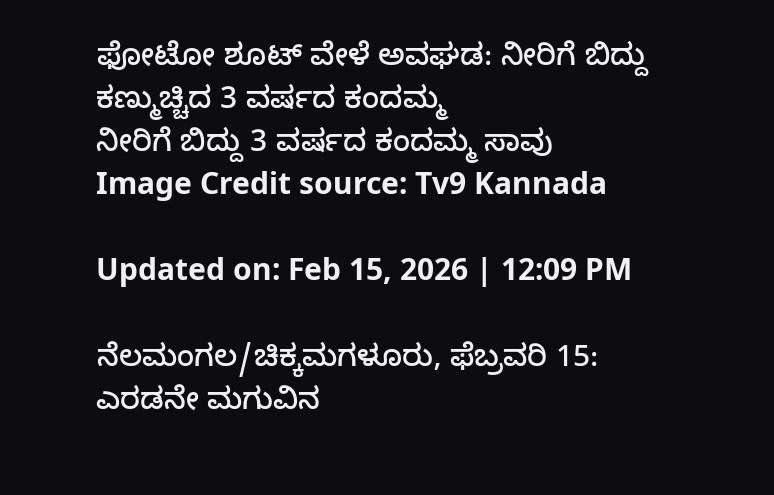ಫೋಟೋ ಶೂಟ್ ವೇಳೆ ಅವಘಡ: ನೀರಿಗೆ ಬಿದ್ದು ಕಣ್ಮುಚ್ಚಿದ 3 ವರ್ಷದ ಕಂದಮ್ಮ
ನೀರಿಗೆ ಬಿದ್ದು 3 ವರ್ಷದ ಕಂದಮ್ಮ ಸಾವು
Image Credit source: Tv9 Kannada

Updated on: Feb 15, 2026 | 12:09 PM

ನೆಲಮಂಗಲ/ಚಿಕ್ಕಮಗಳೂರು, ಫೆಬ್ರವರಿ 15: ಎರಡನೇ ಮಗುವಿನ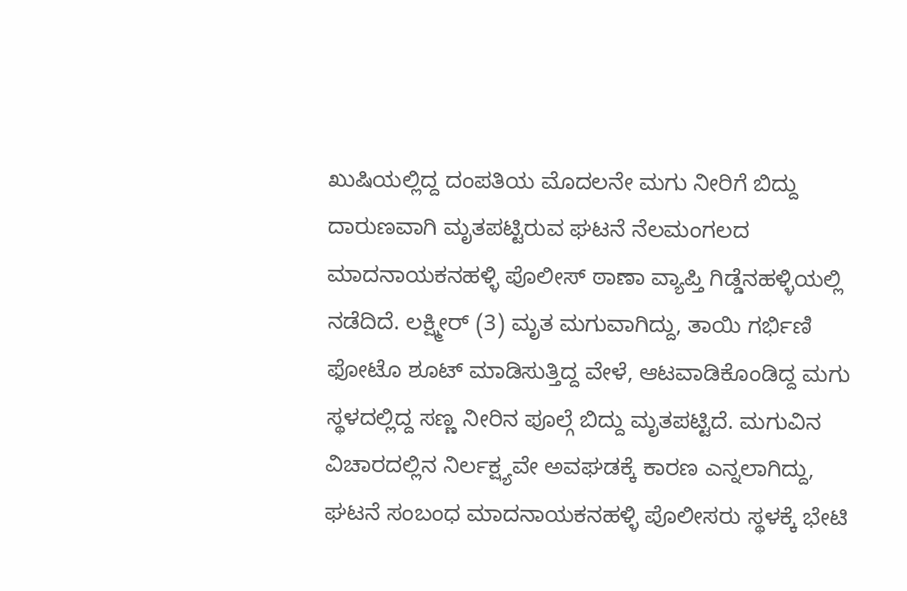ಖುಷಿಯಲ್ಲಿದ್ದ ದಂಪತಿಯ ಮೊದಲನೇ ಮಗು ನೀರಿಗೆ ಬಿದ್ದು ದಾರುಣವಾಗಿ ಮೃತಪಟ್ಟಿರುವ ಘಟನೆ ನೆಲಮಂಗಲದ ಮಾದನಾಯಕನಹಳ್ಳಿ ಪೊಲೀಸ್ ಠಾಣಾ ವ್ಯಾಪ್ತಿ ಗಿಡ್ಡೆನಹಳ್ಳಿಯಲ್ಲಿ ನಡೆದಿದೆ. ಲಕ್ಷ್ಮೀರ್ (3) ಮೃತ ಮಗುವಾಗಿದ್ದು, ತಾಯಿ ಗರ್ಭಿಣಿ ಫೋಟೊ ಶೂಟ್ ಮಾಡಿಸುತ್ತಿದ್ದ ವೇಳೆ, ಆಟವಾಡಿಕೊಂಡಿದ್ದ ಮಗು ಸ್ಥಳದಲ್ಲಿದ್ದ ಸಣ್ಣ ನೀರಿನ ಪೂಲ್ಗೆ ಬಿದ್ದು ಮೃತಪಟ್ಟಿದೆ. ಮಗುವಿನ ವಿಚಾರದಲ್ಲಿನ ನಿರ್ಲಕ್ಷ್ಯವೇ ಅವಘಡಕ್ಕೆ ಕಾರಣ ಎನ್ನಲಾಗಿದ್ದು, ಘಟನೆ ಸಂಬಂಧ ಮಾದನಾಯಕನಹಳ್ಳಿ ಪೊಲೀಸರು ಸ್ಥಳಕ್ಕೆ ಭೇಟಿ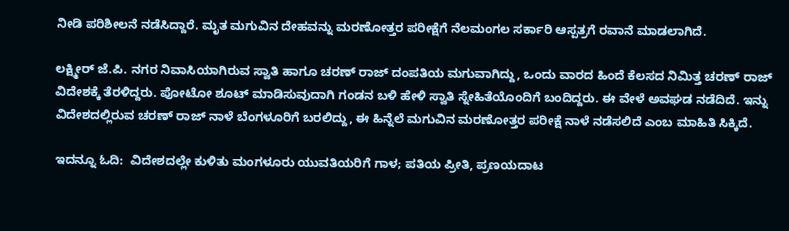ನೀಡಿ ಪರಿಶೀಲನೆ ನಡೆಸಿದ್ದಾರೆ. ಮೃತ ಮಗುವಿನ ದೇಹವನ್ನು ಮರಣೋತ್ತರ ಪರೀಕ್ಷೆಗೆ ನೆಲಮಂಗಲ ಸರ್ಕಾರಿ ಆಸ್ಪತ್ರಗೆ ರವಾನೆ ಮಾಡಲಾಗಿದೆ.

ಲಕ್ಷ್ಮೀರ್ ಜೆ.ಪಿ. ನಗರ ನಿವಾಸಿಯಾಗಿರುವ ಸ್ವಾತಿ ಹಾಗೂ ಚರಣ್ ರಾಜ್ ದಂಪತಿಯ ಮಗುವಾಗಿದ್ದು, ಒಂದು ವಾರದ ಹಿಂದೆ ಕೆಲಸದ ನಿಮಿತ್ತ ಚರಣ್ ರಾಜ್ ವಿದೇಶಕ್ಕೆ ತೆರಳಿದ್ದರು. ಪೋಟೋ ಶೂಟ್ ಮಾಡಿಸುವುದಾಗಿ ಗಂಡನ ಬಳಿ ಹೇಳಿ ಸ್ವಾತಿ ಸ್ನೇಹಿತೆಯೊಂದಿಗೆ ಬಂದಿದ್ದರು. ಈ ವೇಳೆ ಅವಘಡ ನಡೆದಿದೆ. ಇನ್ನು ವಿದೇಶದಲ್ಲಿರುವ ಚರಣ್ ರಾಜ್ ನಾಳೆ ಬೆಂಗಳೂರಿಗೆ ಬರಲಿದ್ದು, ಈ ಹಿನ್ನೆಲೆ ಮಗುವಿನ ಮರಣೋತ್ತರ ಪರೀಕ್ಷೆ ನಾಳೆ ನಡೆಸಲಿದೆ ಎಂಬ ಮಾಹಿತಿ ಸಿಕ್ಕಿದೆ.

ಇದನ್ನೂ ಓದಿ:  ವಿದೇಶದಲ್ಲೇ ಕುಳಿತು ಮಂಗಳೂರು ಯುವತಿಯರಿಗೆ ಗಾಳ; ಪತಿಯ ಪ್ರೀತಿ, ಪ್ರಣಯದಾಟ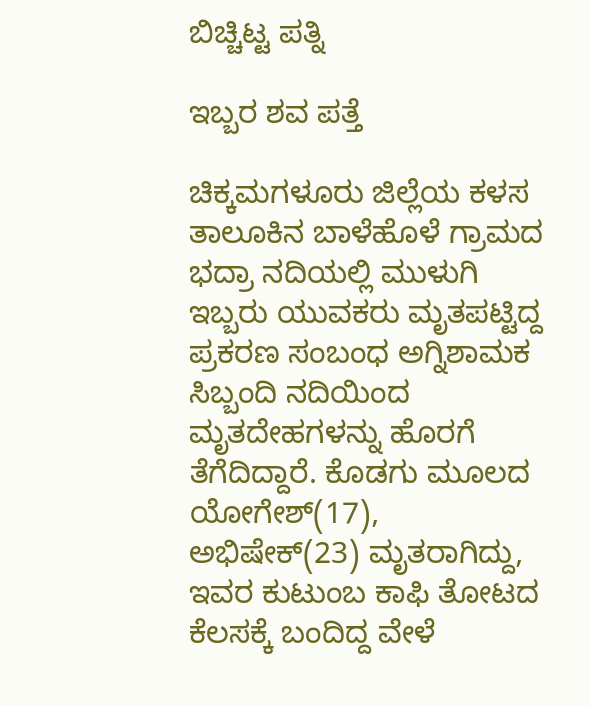ಬಿಚ್ಚಿಟ್ಟ ಪತ್ನಿ

ಇಬ್ಬರ ಶವ ಪತ್ತೆ

ಚಿಕ್ಕಮಗಳೂರು ಜಿಲ್ಲೆಯ ಕಳಸ ತಾಲೂಕಿನ ಬಾಳೆಹೊಳೆ ಗ್ರಾಮದ ಭದ್ರಾ ನದಿಯಲ್ಲಿ ಮುಳುಗಿ ಇಬ್ಬರು ಯುವಕರು ಮೃತಪಟ್ಟಿದ್ದ ಪ್ರಕರಣ ಸಂಬಂಧ ಅಗ್ನಿಶಾಮಕ ಸಿಬ್ಬಂದಿ ನದಿಯಿಂದ ಮೃತದೇಹಗಳನ್ನು ಹೊರಗೆ ತೆಗೆದಿದ್ದಾರೆ. ಕೊಡಗು ಮೂಲದ ಯೋಗೇಶ್(17), ಅಭಿಷೇಕ್(23) ಮೃತರಾಗಿದ್ದು, ಇವರ ಕುಟುಂಬ ಕಾಫಿ ತೋಟದ ಕೆಲಸಕ್ಕೆ ಬಂದಿದ್ದ ವೇಳೆ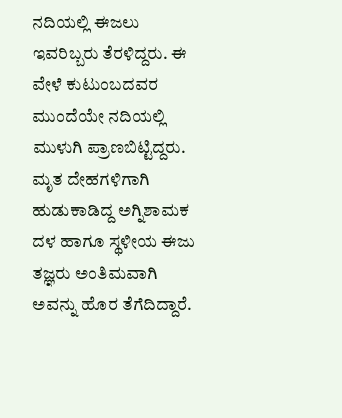ನದಿಯಲ್ಲಿ ಈಜಲು ಇವರಿಬ್ಬರು ತೆರಳಿದ್ದರು. ಈ ವೇಳೆ ಕುಟುಂಬದವರ ಮುಂದೆಯೇ ನದಿಯಲ್ಲಿ ಮುಳುಗಿ ಪ್ರಾಣಬಿಟ್ಟಿದ್ದರು. ಮೃತ ದೇಹಗಳಿಗಾಗಿ ಹುಡುಕಾಡಿದ್ದ ಅಗ್ನಿಶಾಮಕ ದಳ ಹಾಗೂ ಸ್ಥಳೀಯ ಈಜು ತಜ್ಞರು ಅಂತಿಮವಾಗಿ ಅವನ್ನು ಹೊರ ತೆಗೆದಿದ್ದಾರೆ.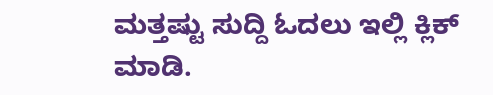ಮತ್ತಷ್ಟು ಸುದ್ದಿ ಓದಲು ಇಲ್ಲಿ ಕ್ಲಿಕ್ ಮಾಡಿ.